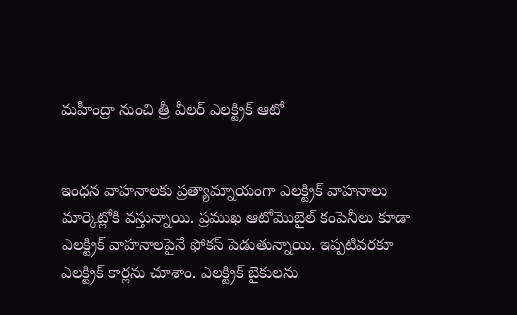మహీంద్రా నుంచి త్రీ వీలర్ ఎలక్ట్రిక్ ఆటో


ఇంధన వాహనాలకు ప్రత్యామ్నాయంగా ఎలక్ట్రిక్ వాహనాలు మార్కెట్లోకి వస్తున్నాయి. ప్రముఖ ఆటోమొబైల్ కంపెనీలు కూడా ఎలక్ట్రిక్ వాహనాలపైనే ఫోకస్ పెడుతున్నాయి. ఇప్పటివరకూ ఎలక్ట్రిక్ కార్లను చూశాం. ఎలక్ట్రిక్ బైకులను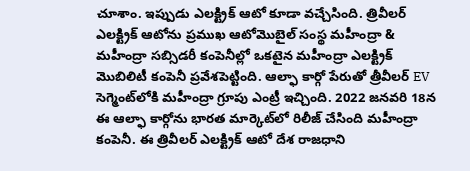చూశాం. ఇప్పుడు ఎలక్ట్రిక్ ఆటో కూడా వచ్చేసింది. త్రివీలర్ ఎలక్ట్రిక్ ఆటోను ప్రముఖ ఆటోమొబైల్ సంస్థ మహీంద్రా & మహీంద్రా సబ్సిడరీ కంపెనీల్లో ఒకటైన మహీంద్రా ఎలక్ట్రిక్ మొబిలిటీ కంపెనీ ప్రవేశపెట్టింది. ఆల్ఫా కార్గో పేరుతో త్రీవీలర్‌ EV సెగ్మెంట్‌లోకి మహీంద్రా గ్రూపు ఎంట్రీ ఇచ్చింది. 2022 జనవరి 18న ఈ ఆల్ఫా కార్గోను భారత మార్కెట్‌లో రిలీజ్‌ చేసింది మహీంద్రా కంపెనీ. ఈ త్రివీలర్ ఎలక్ట్రిక్ ఆటో దేశ రాజధాని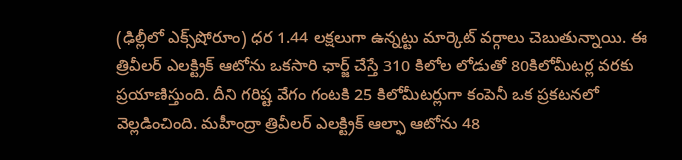(ఢిల్లీలో ఎక్స్‌షోరూం) ధర 1.44 లక్షలుగా ఉన్నట్టు మార్కెట్ వర్గాలు చెబుతున్నాయి. ఈ త్రివీలర్ ఎలక్ట్రిక్ ఆటోను ఒకసారి ఛార్జ్‌ చేస్తే 310 కిలోల లోడుతో 80కిలోమీటర్ల వరకు ప్రయాణిస్తుంది. దీని గరిష్ట వేగం గంటకి 25 కిలోమీటర్లుగా కంపెనీ ఒక ప్రకటనలో వెల్లడించింది. మహీంద్రా త్రివీలర్ ఎలక్ట్రిక్ ఆల్ఫా ఆటోను 48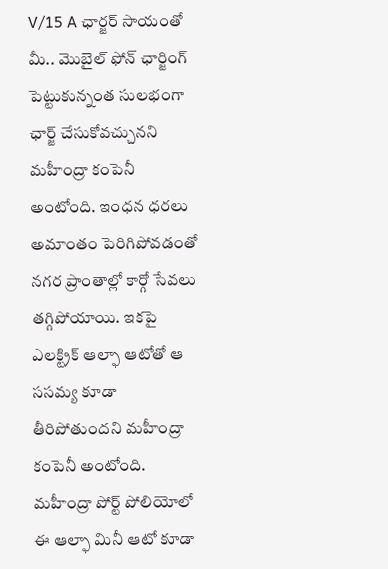V/15 A ఛార్జర్ సాయంతో మీ.. మొబైల్‌ ఫోన్‌ ఛార్జింగ్‌ పెట్టుకున్నంత సులభంగా ఛార్జ్‌ చేసుకోవచ్చునని మహీంద్రా కంపెనీ అంటోంది. ఇంధన ధరలు అమాంతం పెరిగిపోవడంతో నగర ప్రాంతాల్లో కార్గో సేవలు తగ్గిపోయాయి. ఇకపై ఎలక్ట్రిక్ ఆల్ఫా ఆటోతో ఆ ససమ్య కూడా తీరిపోతుందని మహీంద్రా కంపెనీ అంటోంది. మహీంద్రా పోర్ట్ పోలియోలో ఈ ఆల్ఫా మినీ ఆటో కూడా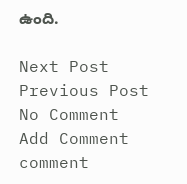ఉంది.

Next Post Previous Post
No Comment
Add Comment
comment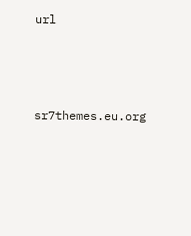url




sr7themes.eu.org